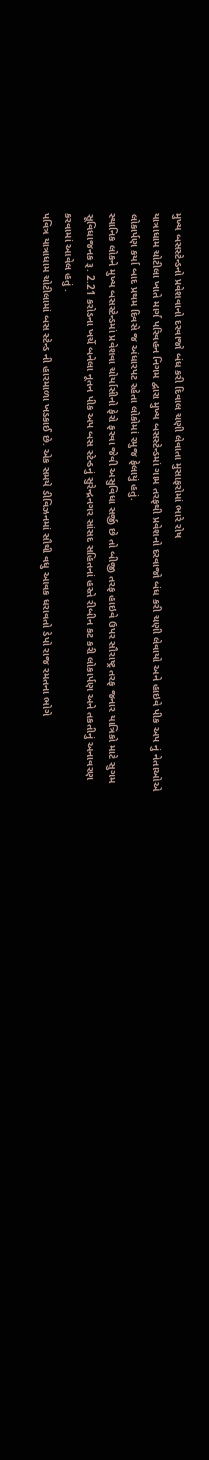મુખ્ય બસસ્ટેન્ડનો પ્રવેશવાનો દરવાજો બંધ કરી દિવાલ ચણી લેવાતા મુસાફરોમાં ભારે રોષ
યાત્રાધામ ચોટીલા ખાતે માર્ગ પરિવહન નિગમ દ્વારા મુખ્ય બસસ્ટેન્ડમાં ગામ તરફથી પ્રવેશનો દરવાજો બંધ કરી ચણી લેવાયો અને હાઇવે પીક અપ નું નેતાઓએ લોકાર્પણ કર્યા બાદ પ્રથમ દિવસે જ અંધારપટ રહેતા લોકોમાં રમુજ ફેલાયું હતું.
સ્થાનિક લોકને મુખ્ય બસસ્ટેન્ડમાં પ્રવેશવા ચોર્યાસીનો ફેરો ફરવા જેવી અસુવિધા સર્જી છે તો બીજી તરફ હાઇવે ઉપર સૌરાષ્ટ્ર તરફ જનાર યાત્રિકો માટે સુગમ સૂવિધાજનક રૂ. 2.21 કરોડના ખર્ચે બનેલા નૂતન પીક અપ બસ સ્ટેન્ડનું સુરેન્દ્રનગર સાંસદ સહિતનાં હસ્તે રીબીન કટ કરી લોકાર્પણ અને તકતીનું અનાવરણ કરવામાં આવેલ હતું .
પવિત્ર યાત્રાધામ ચોટીલામાં બસ સ્ટેન્ડ ની હારમાળા ખડકાઈ છે. એક સમયે ડીવિઝનમાં સૌથી વધુ આવક ધરાવતો ડેપો રાજ રમતના ભોગે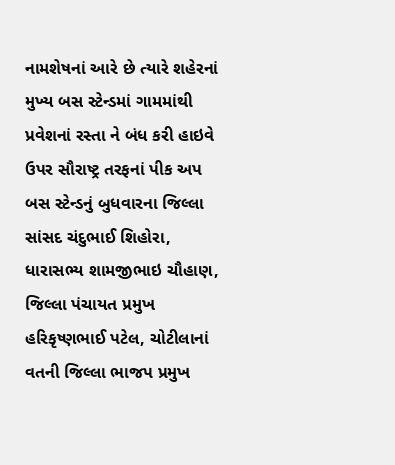નામશેષનાં આરે છે ત્યારે શહેરનાં મુખ્ય બસ સ્ટેન્ડમાં ગામમાંથી પ્રવેશનાં રસ્તા ને બંધ કરી હાઇવે ઉપર સૌરાષ્ટ્ર તરફનાં પીક અપ બસ સ્ટેન્ડનું બુધવારના જિલ્લા સાંસદ ચંદુભાઈ શિહોરા, ધારાસભ્ય શામજીભાઇ ચૌહાણ, જિલ્લા પંચાયત પ્રમુખ હરિકૃષ્ણભાઈ પટેલ, ચોટીલાનાં વતની જિલ્લા ભાજપ પ્રમુખ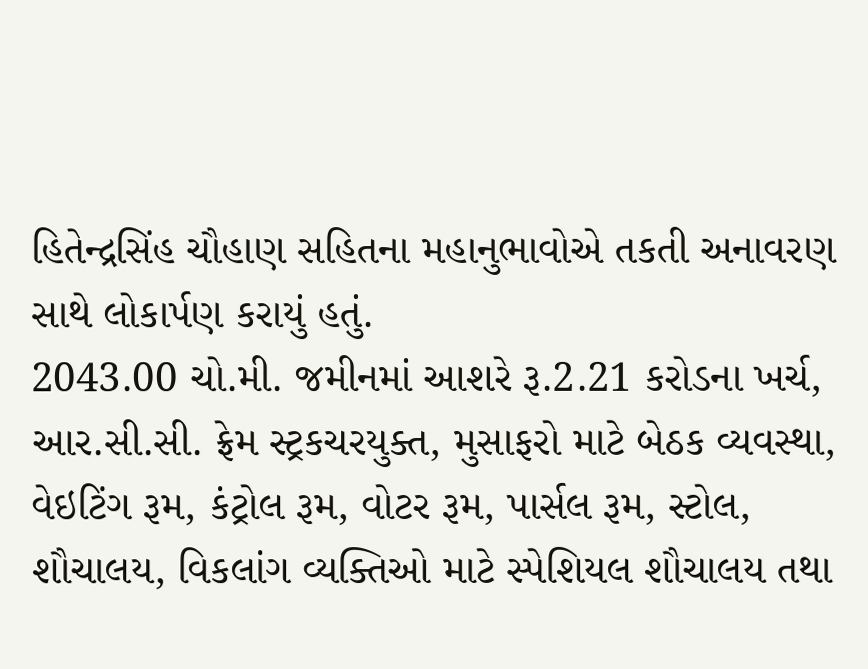હિતેન્દ્રસિંહ ચૌહાણ સહિતના મહાનુભાવોએ તકતી અનાવરણ સાથે લોકાર્પણ કરાયું હતું.
2043.00 ચો.મી. જમીનમાં આશરે રૂ.2.21 કરોડના ખર્ચ, આર.સી.સી. ફ્રેમ સ્ટ્રકચરયુક્ત, મુસાફરો માટે બેઠક વ્યવસ્થા, વેઇટિંગ રૂમ, કંટ્રોલ રૂમ, વોટર રૂમ, પાર્સલ રૂમ, સ્ટોલ, શૌચાલય, વિકલાંગ વ્યક્તિઓ માટે સ્પેશિયલ શૌચાલય તથા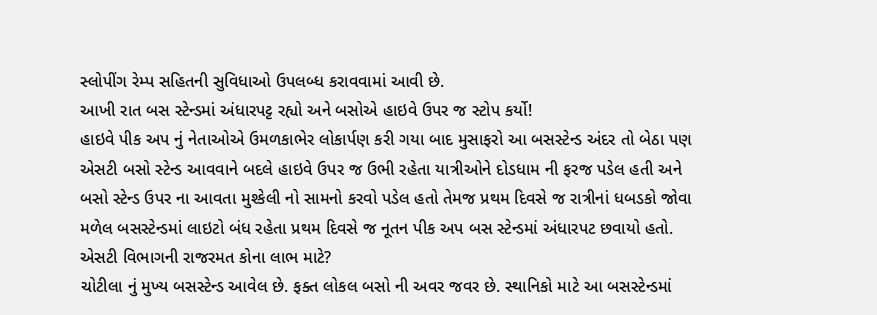સ્લોપીંગ રેમ્પ સહિતની સુવિધાઓ ઉપલબ્ધ કરાવવામાં આવી છે.
આખી રાત બસ સ્ટેન્ડમાં અંધારપટ્ટ રહ્યો અને બસોએ હાઇવે ઉપર જ સ્ટોપ કર્યો!
હાઇવે પીક અપ નું નેતાઓએ ઉમળકાભેર લોકાર્પણ કરી ગયા બાદ મુસાફરો આ બસસ્ટેન્ડ અંદર તો બેઠા પણ એસટી બસો સ્ટેન્ડ આવવાને બદલે હાઇવે ઉપર જ ઉભી રહેતા યાત્રીઓને દોડધામ ની ફરજ પડેલ હતી અને બસો સ્ટેન્ડ ઉપર ના આવતા મુશ્કેલી નો સામનો કરવો પડેલ હતો તેમજ પ્રથમ દિવસે જ રાત્રીનાં ધબડકો જોવા મળેલ બસસ્ટેન્ડમાં લાઇટો બંધ રહેતા પ્રથમ દિવસે જ નૂતન પીક અપ બસ સ્ટેન્ડમાં અંધારપટ છવાયો હતો.
એસટી વિભાગની રાજરમત કોના લાભ માટે?
ચોટીલા નું મુખ્ય બસસ્ટેન્ડ આવેલ છે. ફક્ત લોકલ બસો ની અવર જવર છે. સ્થાનિકો માટે આ બસસ્ટેન્ડમાં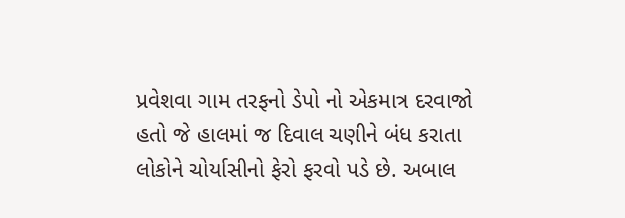પ્રવેશવા ગામ તરફનો ડેપો નો એકમાત્ર દરવાજો હતો જે હાલમાં જ દિવાલ ચણીને બંધ કરાતા લોકોને ચોર્યાસીનો ફેરો ફરવો પડે છે. અબાલ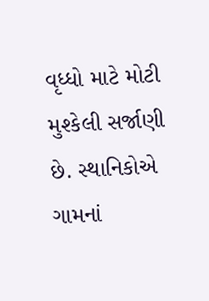વૃધ્ધો માટે મોટી મુશ્કેલી સર્જાણી છે. સ્થાનિકોએ ગામનાં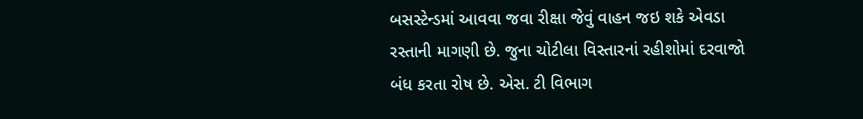બસસ્ટેન્ડમાં આવવા જવા રીક્ષા જેવું વાહન જઇ શકે એવડા રસ્તાની માગણી છે. જુના ચોટીલા વિસ્તારનાં રહીશોમાં દરવાજો બંધ કરતા રોષ છે. એસ. ટી વિભાગ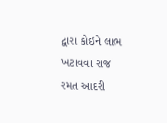દ્વારા કોઇને લાભ ખટાવવા રાજ રમત આદરી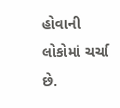હોવાની લોકોમાં ચર્ચા છે.